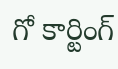గో కార్టింగ్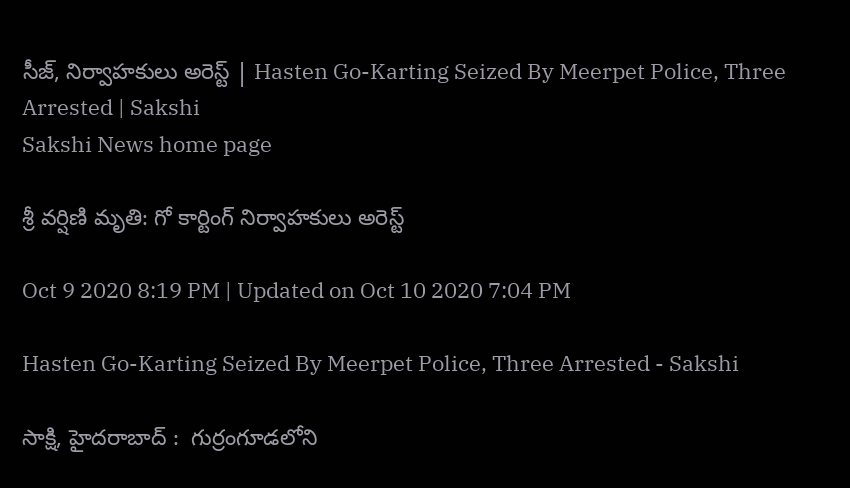సీజ్, నిర్వాహకులు అరెస్ట్‌ | Hasten Go-Karting Seized By Meerpet Police, Three Arrested | Sakshi
Sakshi News home page

శ్రీ వర్షిణి మృతి: గో కార్టింగ్ నిర్వాహకులు అరెస్ట్‌

Oct 9 2020 8:19 PM | Updated on Oct 10 2020 7:04 PM

Hasten Go-Karting Seized By Meerpet Police, Three Arrested - Sakshi

సాక్షి, హైదరాబాద్‌ :  గుర్రంగూడలోని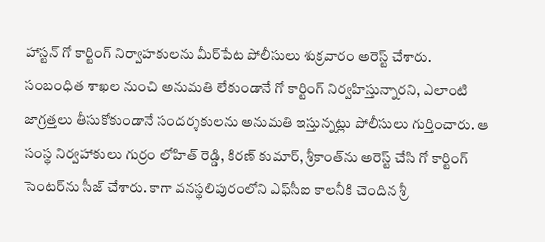హాస్టన్‌ గో కార్టింగ్ నిర్వాహకులను మీర్‌పేట పోలీసులు శుక్రవారం అరెస్ట్‌ చేశారు. సంబంధిత శాఖల నుంచి అనుమతి లేకుండానే గో కార్టింగ్‌ నిర్వహిస్తున్నారని, ఎలాంటి జాగ్రత్తలు తీసుకోకుండానే సందర్శకులను అనుమతి ఇస్తున్నట్లు పోలీసులు గుర్తించారు. ఆ సంస్థ నిర్వహాకులు గుర్రం లోహిత్‌ రెడ్డి, కిరణ్‌ కుమార్‌, శ్రీకాంత్‌ను అరెస్ట్‌ చేసి గో కార్టింగ్‌ సెంటర్‌ను సీజ్‌ చేశారు. కాగా వ‌న‌స్థ‌లిపురంలోని ఎఫ్‌సీఐ కాల‌నీకి చెందిన శ్రీ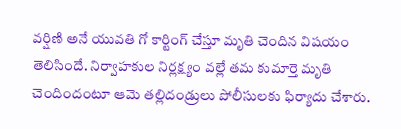వ‌ర్షిణి అనే యువ‌తి గో కార్టింగ్‌ చేస్తూ మృతి చెందిన విషయం తెలిసిందే. నిర్వాహకుల నిర్లక్ష్యం వల్లే తమ కుమార్తె మృతి చెందిందంటూ ఆమె తల్లిదండ్రులు పోలీసులకు ఫిర్యాదు చేశారు.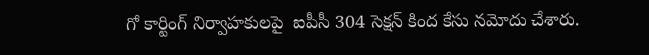గో కార్టింగ్‌ నిర్వాహకులపై  ఐపీసీ 304 సెక్షన్ కింద కేసు నమోదు చేశారు.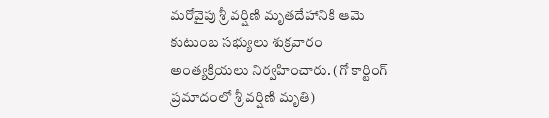మరోవైపు శ్రీ వర్షిణి మృతదేహానికి ఆమె కుటుంబ సభ్యులు శుక్రవారం అంత్యక్రియలు నిర్వహించారు. (గో కార్టింగ్‌ ప్రమాదంలో శ్రీ వర్షిణి మృతి)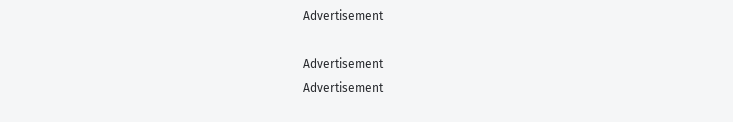Advertisement

Advertisement
Advertisement